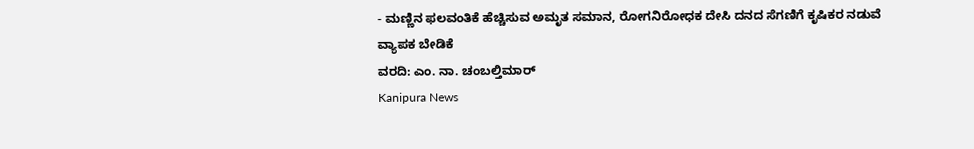- ಮಣ್ಣಿನ ಫಲವಂತಿಕೆ ಹೆಚ್ಚಿಸುವ ಅಮೃತ ಸಮಾನ, ರೋಗನಿರೋಧಕ ದೇಸಿ ದನದ ಸೆಗಣಿಗೆ ಕೃಷಿಕರ ನಡುವೆ ವ್ಯಾಪಕ ಬೇಡಿಕೆ
ವರದಿ: ಎಂ. ನಾ. ಚಂಬಲ್ತಿಮಾರ್
Kanipura News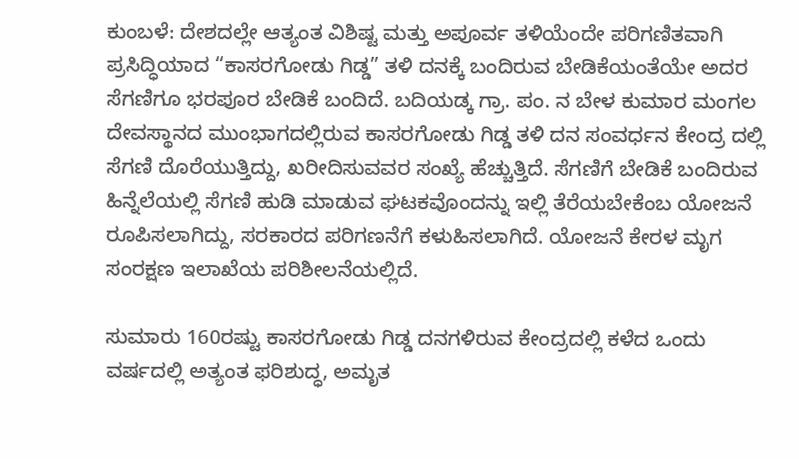ಕುಂಬಳೆ: ದೇಶದಲ್ಲೇ ಆತ್ಯಂತ ವಿಶಿಷ್ಟ ಮತ್ತು ಅಪೂರ್ವ ತಳಿಯೆಂದೇ ಪರಿಗಣಿತವಾಗಿ ಪ್ರಸಿದ್ಧಿಯಾದ “ಕಾಸರಗೋಡು ಗಿಡ್ಡ” ತಳಿ ದನಕ್ಕೆ ಬಂದಿರುವ ಬೇಡಿಕೆಯಂತೆಯೇ ಅದರ ಸೆಗಣಿಗೂ ಭರಪೂರ ಬೇಡಿಕೆ ಬಂದಿದೆ. ಬದಿಯಡ್ಕ ಗ್ರಾ. ಪಂ. ನ ಬೇಳ ಕುಮಾರ ಮಂಗಲ ದೇವಸ್ಥಾನದ ಮುಂಭಾಗದಲ್ಲಿರುವ ಕಾಸರಗೋಡು ಗಿಡ್ಡ ತಳಿ ದನ ಸಂವರ್ಧನ ಕೇಂದ್ರ ದಲ್ಲಿ ಸೆಗಣಿ ದೊರೆಯುತ್ತಿದ್ದು, ಖರೀದಿಸುವವರ ಸಂಖ್ಯೆ ಹೆಚ್ಚುತ್ತಿದೆ. ಸೆಗಣಿಗೆ ಬೇಡಿಕೆ ಬಂದಿರುವ ಹಿನ್ನೆಲೆಯಲ್ಲಿ ಸೆಗಣಿ ಹುಡಿ ಮಾಡುವ ಘಟಕವೊಂದನ್ನು ಇಲ್ಲಿ ತೆರೆಯಬೇಕೆಂಬ ಯೋಜನೆ ರೂಪಿಸಲಾಗಿದ್ದು, ಸರಕಾರದ ಪರಿಗಣನೆಗೆ ಕಳುಹಿಸಲಾಗಿದೆ. ಯೋಜನೆ ಕೇರಳ ಮೃಗ ಸಂರಕ್ಷಣ ಇಲಾಖೆಯ ಪರಿಶೀಲನೆಯಲ್ಲಿದೆ.

ಸುಮಾರು 160ರಷ್ಟು ಕಾಸರಗೋಡು ಗಿಡ್ಡ ದನಗಳಿರುವ ಕೇಂದ್ರದಲ್ಲಿ ಕಳೆದ ಒಂದು ವರ್ಷದಲ್ಲಿ ಅತ್ಯಂತ ಫರಿಶುದ್ಧ, ಅಮೃತ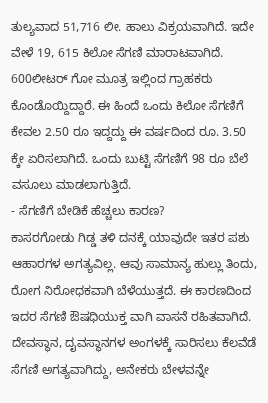ತುಲ್ಯವಾದ 51,716 ಲೀ. ಹಾಲು ವಿಕ್ರಯವಾಗಿದೆ. ಇದೇ ವೇಳೆ 19, 615 ಕಿಲೋ ಸೆಗಣಿ ಮಾರಾಟವಾಗಿದೆ. 600ಲೀಟರ್ ಗೋ ಮೂತ್ರ ಇಲ್ಲಿಂದ ಗ್ರಾಹಕರು ಕೊಂಡೊಯ್ದಿದ್ದಾರೆ. ಈ ಹಿಂದೆ ಒಂದು ಕಿಲೋ ಸೆಗಣಿಗೆ ಕೇವಲ 2.50 ರೂ ಇದ್ದದ್ದು ಈ ವರ್ಷದಿಂದ ರೂ. 3.50 ಕ್ಕೇ ಏರಿಸಲಾಗಿದೆ. ಒಂದು ಬುಟ್ಟಿ ಸೆಗಣಿಗೆ 98 ರೂ ಬೆಲೆ ವಸೂಲು ಮಾಡಲಾಗುತ್ತಿದೆ.
- ಸೆಗಣಿಗೆ ಬೇಡಿಕೆ ಹೆಚ್ಚಲು ಕಾರಣ?
ಕಾಸರಗೋಡು ಗಿಡ್ಡ ತಳಿ ದನಕ್ಕೆ ಯಾವುದೇ ಇತರ ಪಶು ಆಹಾರಗಳ ಅಗತ್ಯವಿಲ್ಲ. ಆವು ಸಾಮಾನ್ಯ ಹುಲ್ಲು ತಿಂದು, ರೋಗ ನಿರೋಧಕವಾಗಿ ಬೆಳೆಯುತ್ತದೆ. ಈ ಕಾರಣದಿಂದ ಇದರ ಸೆಗಣಿ ಔಷಧಿಯುಕ್ತ ವಾಗಿ ವಾಸನೆ ರಹಿತವಾಗಿದೆ. ದೇವಸ್ಥಾನ, ದೖವಸ್ಥಾನಗಳ ಅಂಗಳಕ್ಕೆ ಸಾರಿಸಲು ಕೆಲವೆಡೆ ಸೆಗಣಿ ಅಗತ್ಯವಾಗಿದ್ದು, ಅನೇಕರು ಬೇಳವನ್ನೇ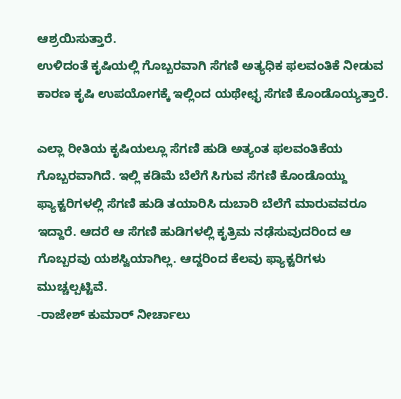ಆಶ್ರಯಿಸುತ್ತಾರೆ.
ಉಳಿದಂತೆ ಕೃಷಿಯಲ್ಲಿ ಗೊಬ್ಬರವಾಗಿ ಸೆಗಣಿ ಅತ್ಯಧಿಕ ಫಲವಂತಿಕೆ ನೀಡುವ ಕಾರಣ ಕೃಷಿ ಉಪಯೋಗಕ್ಕೆ ಇಲ್ಲಿಂದ ಯಥೇಛ್ಛ ಸೆಗಣಿ ಕೊಂಡೊಯ್ಯತ್ತಾರೆ.

ಎಲ್ಲಾ ರೀತಿಯ ಕೃಷಿಯಲ್ಲೂ ಸೆಗಣಿ ಹುಡಿ ಅತ್ಯಂತ ಫಲವಂತಿಕೆಯ ಗೊಬ್ಬರವಾಗಿದೆ. ಇಲ್ಲಿ ಕಡಿಮೆ ಬೆಲೆಗೆ ಸಿಗುವ ಸೆಗಣಿ ಕೊಂಡೊಯ್ದು ಫ್ಯಾಕ್ಟರಿಗಳಲ್ಲಿ ಸೆಗಣಿ ಹುಡಿ ತಯಾರಿಸಿ ದುಬಾರಿ ಬೆಲೆಗೆ ಮಾರುವವರೂ ಇದ್ದಾರೆ. ಆದರೆ ಆ ಸೆಗಣಿ ಹುಡಿಗಳಲ್ಲಿ ಕೃತ್ರಿಮ ನಢೆಸುವುದರಿಂದ ಆ ಗೊಬ್ಬರವು ಯಶಸ್ವಿಯಾಗಿಲ್ಲ. ಆದ್ದರಿಂದ ಕೆಲವು ಫ್ಯಾಕ್ಟರಿಗಳು ಮುಚ್ಚಲ್ಪಟ್ಟಿವೆ.
-ರಾಜೇಶ್ ಕುಮಾರ್ ನೀರ್ಚಾಲು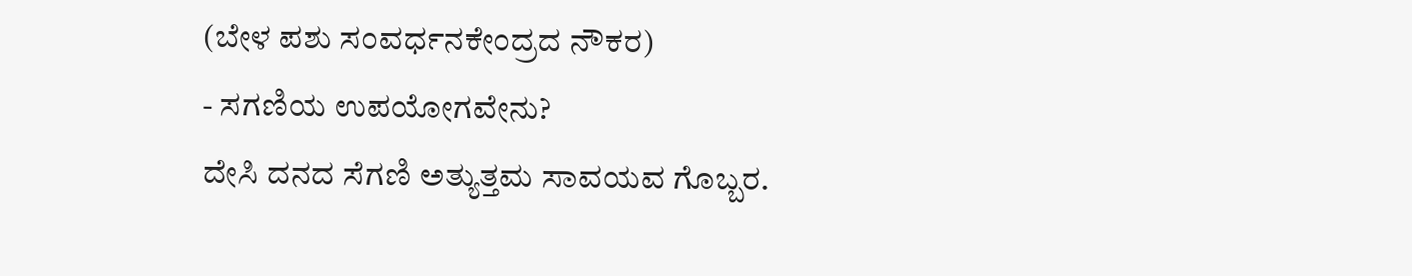(ಬೇಳ ಪಶು ಸಂವರ್ಧನಕೇಂದ್ರದ ನೌಕರ)
- ಸಗಣಿಯ ಉಪಯೋಗವೇನು?
ದೇಸಿ ದನದ ಸೆಗಣಿ ಅತ್ಯುತ್ತಮ ಸಾವಯವ ಗೊಬ್ಬರ.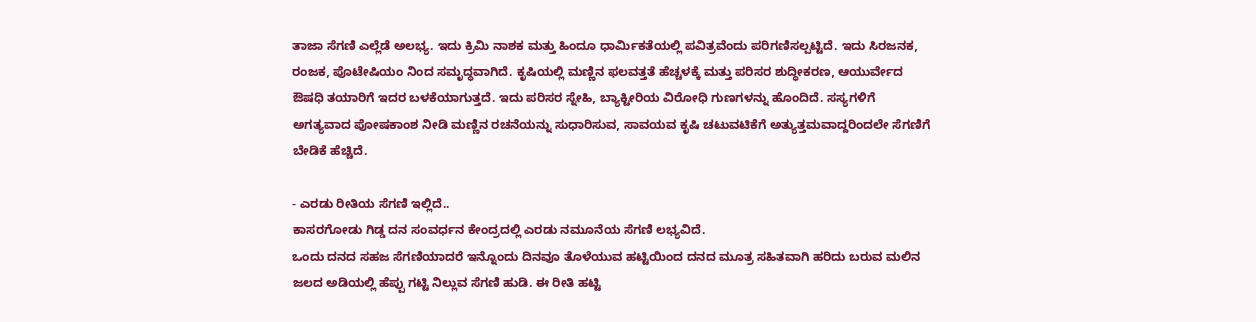ತಾಜಾ ಸೆಗಣಿ ಎಲ್ಲೆಡೆ ಅಲಭ್ಯ. ಇದು ಕ್ರಿಮಿ ನಾಶಕ ಮತ್ತು ಹಿಂದೂ ಧಾರ್ಮಿಕತೆಯಲ್ಲಿ ಪವಿತ್ರವೆಂದು ಪರಿಗಣಿಸಲ್ಪಟ್ಟಿದೆ. ಇದು ಸಿರಜನಕ, ರಂಜಕ, ಪೊಟೇಷಿಯಂ ನಿಂದ ಸಮೃದ್ಧವಾಗಿದೆ. ಕೃಷಿಯಲ್ಲಿ ಮಣ್ಣಿನ ಫಲವತ್ತತೆ ಹೆಚ್ಚಳಕ್ಕೆ ಮತ್ತು ಪರಿಸರ ಶುದ್ಧೀಕರಣ, ಆಯುರ್ವೇದ ಔಷಧಿ ತಯಾರಿಗೆ ಇದರ ಬಳಕೆಯಾಗುತ್ತದೆ. ಇದು ಪರಿಸರ ಸ್ನೇಹಿ, ಬ್ಯಾಕ್ಟೀರಿಯ ವಿರೋಧಿ ಗುಣಗಳನ್ನು ಹೊಂದಿದೆ. ಸಸ್ಯಗಳಿಗೆ ಅಗತ್ಯವಾದ ಪೋಷಕಾಂಶ ನೀಡಿ ಮಣ್ಣಿನ ರಚನೆಯನ್ನು ಸುಧಾರಿಸುವ, ಸಾವಯವ ಕೃಷಿ ಚಟುವಟಿಕೆಗೆ ಅತ್ಯುತ್ತಮವಾದ್ದರಿಂದಲೇ ಸೆಗಣಿಗೆ ಬೇಡಿಕೆ ಹೆಚ್ಚಿದೆ.

- ಎರಡು ರೀತಿಯ ಸೆಗಣಿ ಇಲ್ಲಿದೆ..
ಕಾಸರಗೋಡು ಗಿಡ್ಡ ದನ ಸಂವರ್ಧನ ಕೇಂದ್ರದಲ್ಲಿ ಎರಡು ನಮೂನೆಯ ಸೆಗಣಿ ಲಭ್ಯವಿದೆ.
ಒಂದು ದನದ ಸಹಜ ಸೆಗಣಿಯಾದರೆ ಇನ್ನೊಂದು ದಿನವೂ ತೊಳೆಯುವ ಹಟ್ಟಿಯಿಂದ ದನದ ಮೂತ್ರ ಸಹಿತವಾಗಿ ಹರಿದು ಬರುವ ಮಲಿನ ಜಲದ ಅಡಿಯಲ್ಲಿ ಹೆಪ್ಪು ಗಟ್ಟಿ ನಿಲ್ಲುವ ಸೆಗಣಿ ಹುಡಿ. ಈ ರೀತಿ ಹಟ್ಟಿ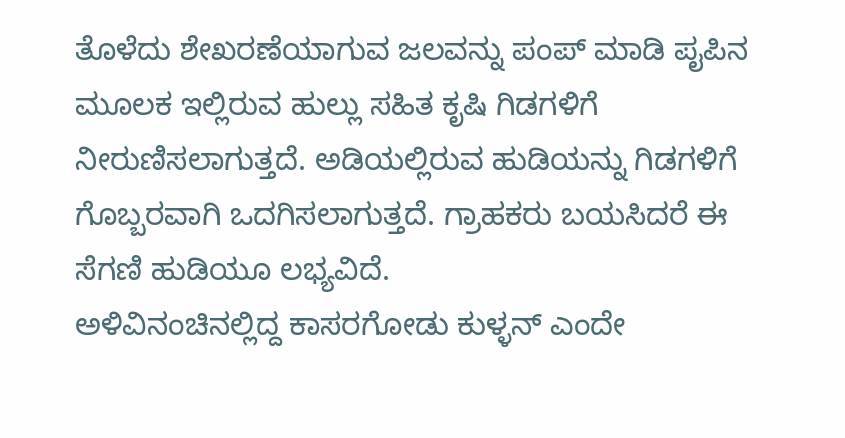ತೊಳೆದು ಶೇಖರಣೆಯಾಗುವ ಜಲವನ್ನು ಪಂಪ್ ಮಾಡಿ ಪೖಪಿನ ಮೂಲಕ ಇಲ್ಲಿರುವ ಹುಲ್ಲು ಸಹಿತ ಕೃಷಿ ಗಿಡಗಳಿಗೆ ನೀರುಣಿಸಲಾಗುತ್ತದೆ. ಅಡಿಯಲ್ಲಿರುವ ಹುಡಿಯನ್ನು ಗಿಡಗಳಿಗೆ ಗೊಬ್ಬರವಾಗಿ ಒದಗಿಸಲಾಗುತ್ತದೆ. ಗ್ರಾಹಕರು ಬಯಸಿದರೆ ಈ ಸೆಗಣಿ ಹುಡಿಯೂ ಲಭ್ಯವಿದೆ.
ಅಳಿವಿನಂಚಿನಲ್ಲಿದ್ದ ಕಾಸರಗೋಡು ಕುಳ್ಳನ್ ಎಂದೇ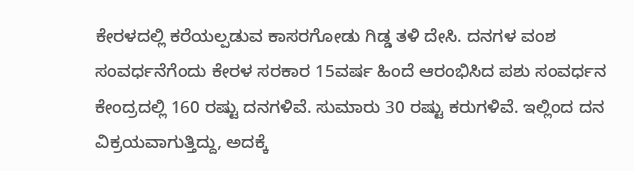ಕೇರಳದಲ್ಲಿ ಕರೆಯಲ್ಪಡುವ ಕಾಸರಗೋಡು ಗಿಡ್ಡ ತಳಿ ದೇಸಿ. ದನಗಳ ವಂಶ ಸಂವರ್ಧನೆಗೆಂದು ಕೇರಳ ಸರಕಾರ 15ವರ್ಷ ಹಿಂದೆ ಆರಂಭಿಸಿದ ಪಶು ಸಂವರ್ಧನ ಕೇಂದ್ರದಲ್ಲಿ 160 ರಷ್ಟು ದನಗಳಿವೆ. ಸುಮಾರು 30 ರಷ್ಟು ಕರುಗಳಿವೆ. ಇಲ್ಲಿಂದ ದನ ವಿಕ್ರಯವಾಗುತ್ತಿದ್ದು, ಅದಕ್ಕೆ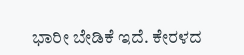ಭಾರೀ ಬೇಡಿಕೆ ಇದೆ. ಕೇರಳದ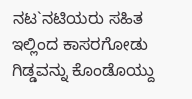ನಟ`ನಟಿಯರು ಸಹಿತ ಇಲ್ಲಿಂದ ಕಾಸರಗೋಡು ಗಿಡ್ಡವನ್ನು ಕೊಂಡೊಯ್ದು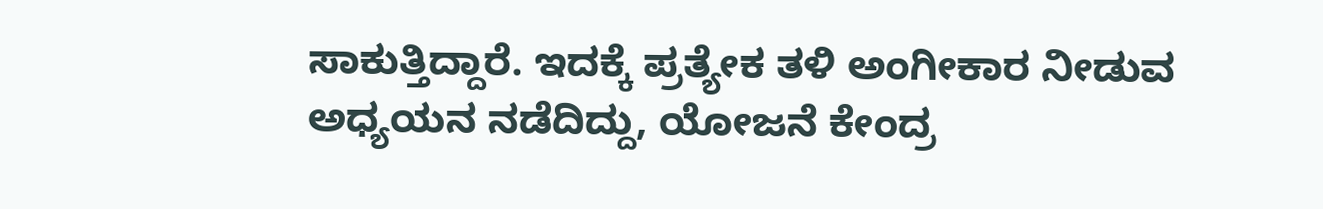ಸಾಕುತ್ತಿದ್ದಾರೆ. ಇದಕ್ಕೆ ಪ್ರತ್ಯೇಕ ತಳಿ ಅಂಗೀಕಾರ ನೀಡುವ ಅಧ್ಯಯನ ನಡೆದಿದ್ದು, ಯೋಜನೆ ಕೇಂದ್ರ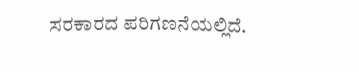ಸರಕಾರದ ಪರಿಗಣನೆಯಲ್ಲಿದೆ.